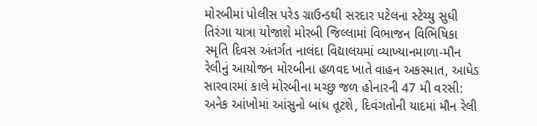મોરબીમાં પોલીસ પરેડ ગ્રાઉન્ડથી સરદાર પટેલના સ્ટેચ્યુ સુધી તિરંગા યાત્રા યોજાશે મોરબી જિલ્લામાં વિભાજન વિભિષિકા સ્મૃતિ દિવસ અંતર્ગત નાલંદા વિદ્યાલયમાં વ્યાખ્યાનમાળા-મૌન રેલીનું આયોજન મોરબીના હળવદ ખાતે વાહન અકસ્માત, આધેડ સારવારમાં કાલે મોરબીના મચ્છુ જળ હોનારની 47 મી વરસી: અનેક આંખોમાં આંસુનો બાંધ તૂટશે, દિવંગતોની યાદમાં મૌન રેલી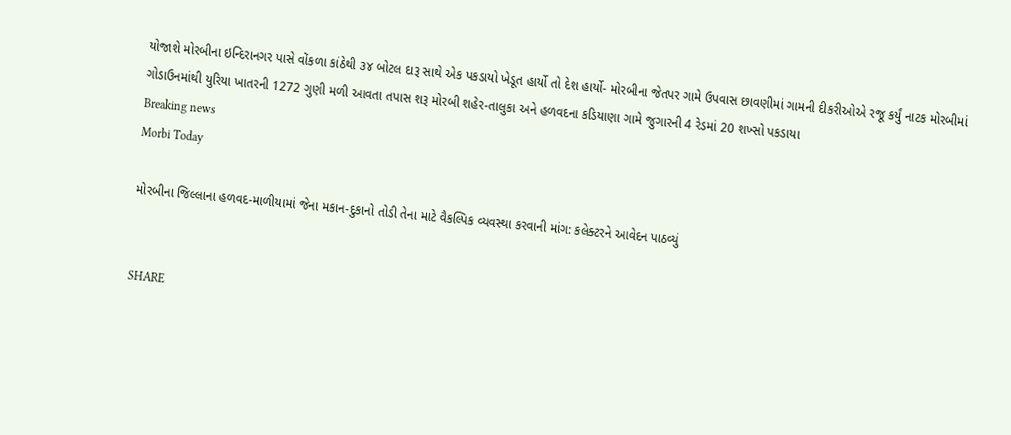યોજાશે મોરબીના ઇન્દિરાનગર પાસે વોંકળા કાંઠેથી ૩૪ બોટલ દારૂ સાથે એક પકડાયો ખેડૂત હાર્યો તો દેશ હાર્યો- મોરબીના જેતપર ગામે ઉપવાસ છાવણીમાં ગામની દીકરીઓએ રજૂ કર્યું નાટક મોરબીમાં ગોડાઉનમાંથી યુરિયા ખાતરની 1272 ગુણી મળી આવતા તપાસ શરૂ મોરબી શહેર-તાલુકા અને હળવદના કડિયાણા ગામે જુગારની 4 રેડમાં 20 શખ્સો પકડાયા
Breaking news
Morbi Today

મોરબીના જિલ્લાના હળવદ-માળીયામાં જેના મકાન-દુકાનો તોડી તેના માટે વૈકલ્પિક વ્યવસ્થા કરવાની માંગ: કલેક્ટરને આવેદન પાઠવ્યું


SHARE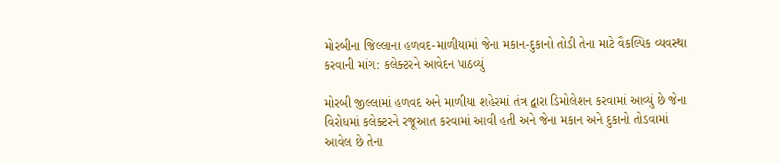મોરબીના જિલ્લાના હળવદ-માળીયામાં જેના મકાન-દુકાનો તોડી તેના માટે વૈકલ્પિક વ્યવસ્થા કરવાની માંગ: કલેક્ટરને આવેદન પાઠવ્યું

મોરબી જીલ્લામાં હળવદ અને માળીયા શહેરમાં તંત્ર દ્વારા ડિમોલેશન કરવામાં આવ્યું છે જેના વિરોધમાં કલેક્ટરને રજૂઆત કરવામાં આવી હતી અને જેના મકાન અને દુકાનો તોડવામાં આવેલ છે તેના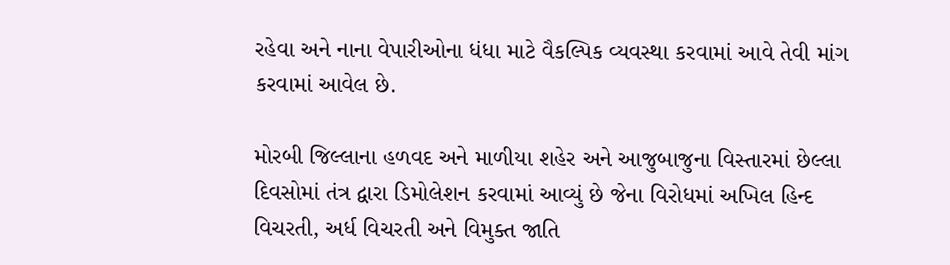રહેવા અને નાના વેપારીઓના ધંધા માટે વૈકલ્પિક વ્યવસ્થા કરવામાં આવે તેવી માંગ કરવામાં આવેલ છે.

મોરબી જિલ્લાના હળવદ અને માળીયા શહેર અને આજુબાજુના વિસ્તારમાં છેલ્લા દિવસોમાં તંત્ર દ્વારા ડિમોલેશન કરવામાં આવ્યું છે જેના વિરોધમાં અખિલ હિન્દ વિચરતી, અર્ધ વિચરતી અને વિમુક્ત જાતિ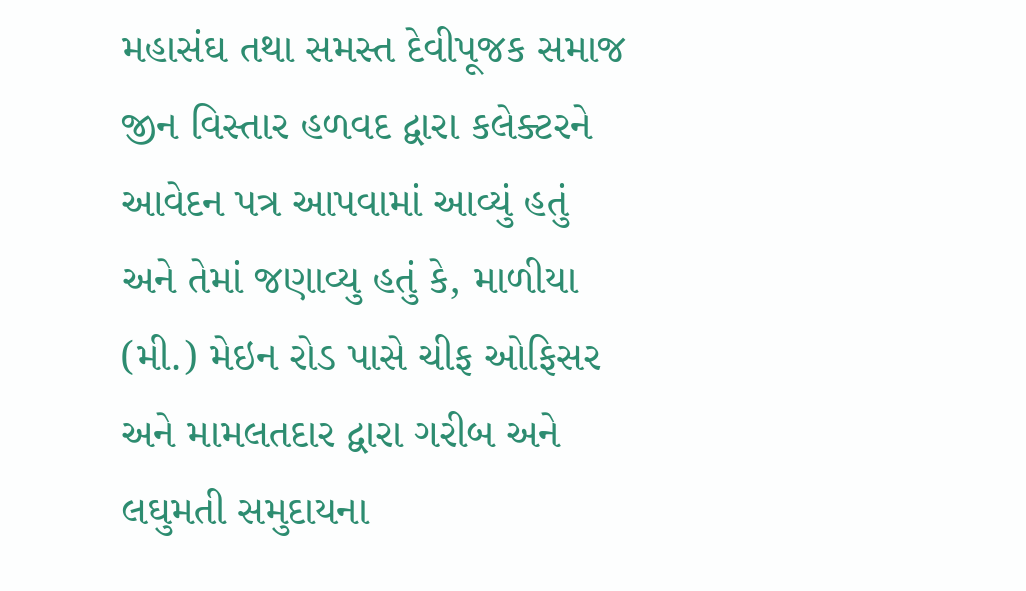મહાસંઘ તથા સમસ્ત દેવીપૂજક સમાજ જીન વિસ્તાર હળવદ દ્વારા કલેક્ટરને આવેદન પત્ર આપવામાં આવ્યું હતું અને તેમાં જણાવ્યુ હતું કે, માળીયા (મી.) મેઇન રોડ પાસે ચીફ ઓફિસર અને મામલતદાર દ્વારા ગરીબ અને લઘુમતી સમુદાયના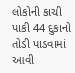લોકોની કાચી પાકી 44 દુકાનો તોડી પાડવામાં આવી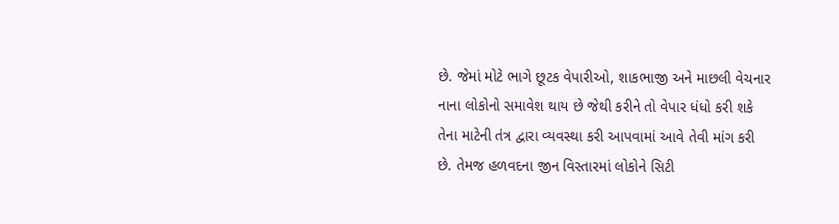છે. જેમાં મોટે ભાગે છૂટક વેપારીઓ, શાકભાજી અને માછલી વેચનાર નાના લોકોનો સમાવેશ થાય છે જેથી કરીને તો વેપાર ધંધો કરી શકે તેના માટેની તંત્ર દ્વારા વ્યવસ્થા કરી આપવામાં આવે તેવી માંગ કરી છે. તેમજ હળવદના જીન વિસ્તારમાં લોકોને સિટી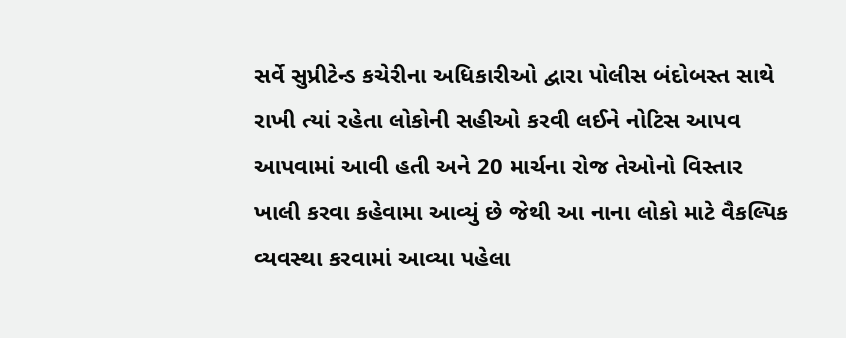સર્વે સુપ્રીટેન્ડ કચેરીના અધિકારીઓ દ્વારા પોલીસ બંદોબસ્ત સાથે રાખી ત્યાં રહેતા લોકોની સહીઓ કરવી લઈને નોટિસ આપવ આપવામાં આવી હતી અને 20 માર્ચના રોજ તેઓનો વિસ્તાર ખાલી કરવા કહેવામા આવ્યું છે જેથી આ નાના લોકો માટે વૈકલ્પિક વ્યવસ્થા કરવામાં આવ્યા પહેલા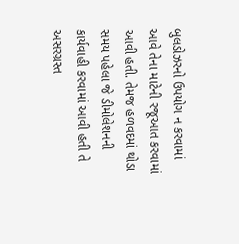બુલડોઝરનો ઉપયોગ ન કરવામાં આવે તેના માટેની રજૂઆત કરવામાં આવી હતી. તેમજ હળવદમાં થોડા સમય પહેલા જે ડીમોલેશનની કાર્યવાહી કરવામાં આવી હતી તે અસરગ્રસ્ત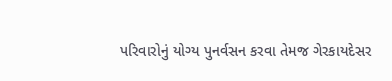પરિવારોનું યોગ્ય પુનર્વસન કરવા તેમજ ગેરકાયદેસર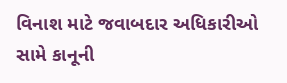વિનાશ માટે જવાબદાર અધિકારીઓ સામે કાનૂની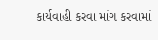કાર્યવાહી કરવા માંગ કરવામાં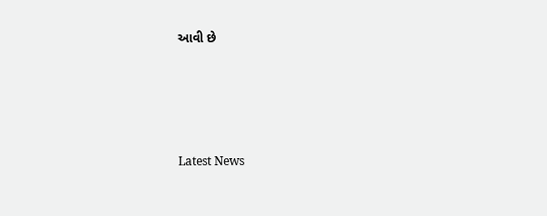આવી છે






Latest News